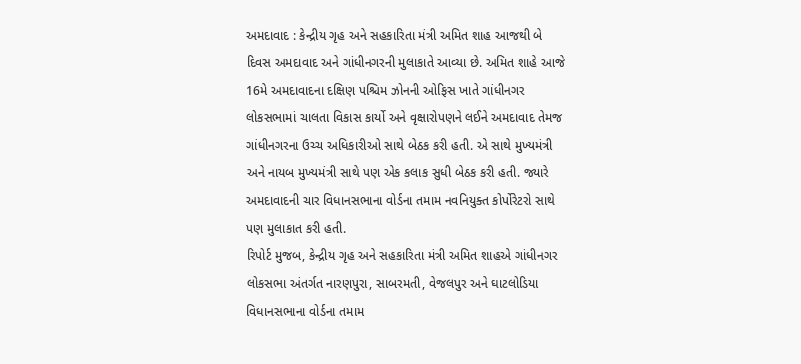અમદાવાદ : કેન્દ્રીય ગૃહ અને સહકારિતા મંત્રી અમિત શાહ આજથી બે દિવસ અમદાવાદ અને ગાંધીનગરની મુલાકાતે આવ્યા છે. અમિત શાહે આજે 16મે અમદાવાદના દક્ષિણ પશ્ચિમ ઝોનની ઓફિસ ખાતે ગાંધીનગર લોકસભામાં ચાલતા વિકાસ કાર્યો અને વૃક્ષારોપણને લઈને અમદાવાદ તેમજ ગાંધીનગરના ઉચ્ચ અધિકારીઓ સાથે બેઠક કરી હતી. એ સાથે મુખ્યમંત્રી અને નાયબ મુખ્યમંત્રી સાથે પણ એક કલાક સુધી બેઠક કરી હતી. જ્યારે અમદાવાદની ચાર વિધાનસભાના વોર્ડના તમામ નવનિયુક્ત કોર્પોરેટરો સાથે પણ મુલાકાત કરી હતી.
રિપોર્ટ મુજબ, કેન્દ્રીય ગૃહ અને સહકારિતા મંત્રી અમિત શાહએ ગાંધીનગર લોકસભા અંતર્ગત નારણપુરા, સાબરમતી, વેજલપુર અને ઘાટલોડિયા વિધાનસભાના વોર્ડના તમામ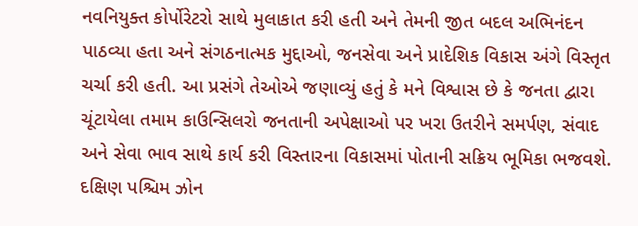નવનિયુક્ત કોર્પોરેટરો સાથે મુલાકાત કરી હતી અને તેમની જીત બદલ અભિનંદન પાઠવ્યા હતા અને સંગઠનાત્મક મુદ્દાઓ, જનસેવા અને પ્રાદેશિક વિકાસ અંગે વિસ્તૃત ચર્ચા કરી હતી. આ પ્રસંગે તેઓએ જણાવ્યું હતું કે મને વિશ્વાસ છે કે જનતા દ્વારા ચૂંટાયેલા તમામ કાઉન્સિલરો જનતાની અપેક્ષાઓ પર ખરા ઉતરીને સમર્પણ, સંવાદ અને સેવા ભાવ સાથે કાર્ય કરી વિસ્તારના વિકાસમાં પોતાની સક્રિય ભૂમિકા ભજવશે.
દક્ષિણ પશ્ચિમ ઝોન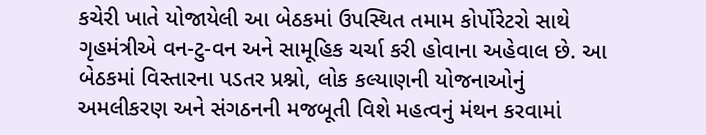કચેરી ખાતે યોજાયેલી આ બેઠકમાં ઉપસ્થિત તમામ કોર્પોરેટરો સાથે ગૃહમંત્રીએ વન-ટુ-વન અને સામૂહિક ચર્ચા કરી હોવાના અહેવાલ છે. આ બેઠકમાં વિસ્તારના પડતર પ્રશ્નો, લોક કલ્યાણની યોજનાઓનું અમલીકરણ અને સંગઠનની મજબૂતી વિશે મહત્વનું મંથન કરવામાં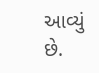આવ્યું છે.